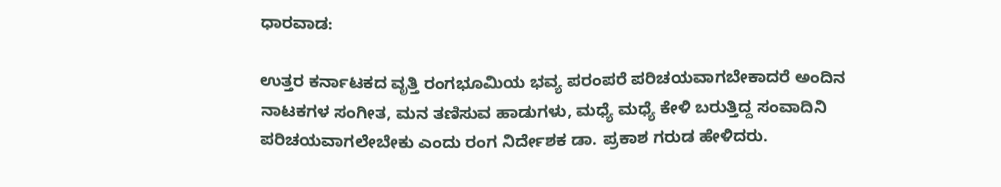ಧಾರವಾಡ:

ಉತ್ತರ ಕರ್ನಾಟಕದ ವೃತ್ತಿ ರಂಗಭೂಮಿಯ ಭವ್ಯ ಪರಂಪರೆ ಪರಿಚಯವಾಗಬೇಕಾದರೆ ಅಂದಿನ ನಾಟಕಗಳ ಸಂಗೀತ, ಮನ ತಣಿಸುವ ಹಾಡುಗಳು, ಮಧ್ಯೆ ಮಧ್ಯೆ ಕೇಳಿ ಬರುತ್ತಿದ್ದ ಸಂವಾದಿನಿ ಪರಿಚಯವಾಗಲೇಬೇಕು ಎಂದು ರಂಗ ನಿರ್ದೇಶಕ ಡಾ. ಪ್ರಕಾಶ ಗರುಡ ಹೇಳಿದರು.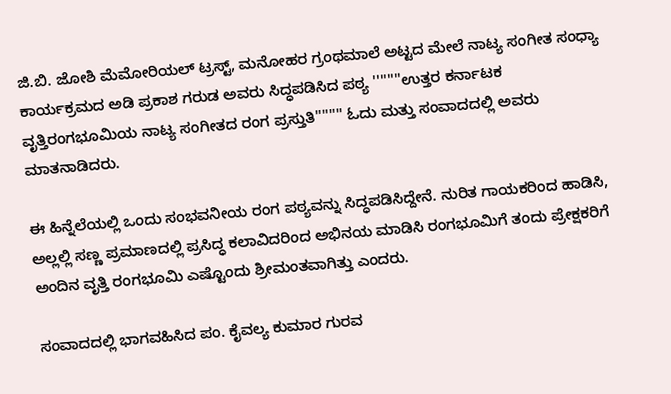ಜಿ.ಬಿ. ಜೋಶಿ ಮೆಮೋರಿಯಲ್ ಟ್ರಸ್ಟ್, ಮನೋಹರ ಗ್ರಂಥಮಾಲೆ ಅಟ್ಟದ ಮೇಲೆ ನಾಟ್ಯ ಸಂಗೀತ ಸಂಧ್ಯಾ ಕಾರ್ಯಕ್ರಮದ ಅಡಿ ಪ್ರಕಾಶ ಗರುಡ ಅವರು ಸಿದ್ಧಪಡಿಸಿದ ಪಠ್ಯ ''''''''ಉತ್ತರ ಕರ್ನಾಟಕ ವೃತ್ತಿರಂಗಭೂಮಿಯ ನಾಟ್ಯ ಸಂಗೀತದ ರಂಗ ಪ್ರಸ್ತುತಿ'''''''' ಓದು ಮತ್ತು ಸಂವಾದದಲ್ಲಿ ಅವರು ಮಾತನಾಡಿದರು.

ಈ ಹಿನ್ನೆಲೆಯಲ್ಲಿ ಒಂದು ಸಂಭವನೀಯ ರಂಗ ಪಠ್ಯವನ್ನು ಸಿದ್ಧಪಡಿಸಿದ್ದೇನೆ. ನುರಿತ ಗಾಯಕರಿಂದ ಹಾಡಿಸಿ, ಅಲ್ಲಲ್ಲಿ ಸಣ್ಣ ಪ್ರಮಾಣದಲ್ಲಿ ಪ್ರಸಿದ್ಧ ಕಲಾವಿದರಿಂದ ಅಭಿನಯ ಮಾಡಿಸಿ ರಂಗಭೂಮಿಗೆ ತಂದು ಪ್ರೇಕ್ಷಕರಿಗೆ ಅಂದಿನ ವೃತ್ತಿ ರಂಗಭೂಮಿ ಎಷ್ಟೊಂದು ಶ್ರೀಮಂತವಾಗಿತ್ತು ಎಂದರು.

ಸಂವಾದದಲ್ಲಿ ಭಾಗವಹಿಸಿದ ಪಂ. ಕೈವಲ್ಯ ಕುಮಾರ ಗುರವ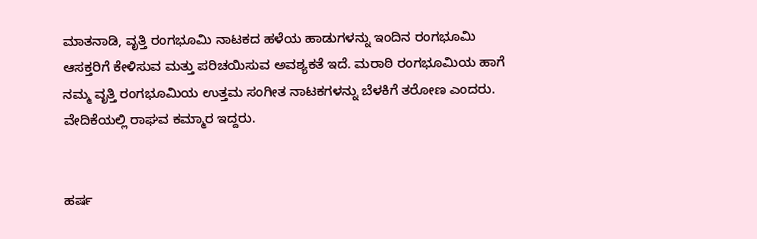ಮಾತನಾಡಿ, ವೃತ್ತಿ ರಂಗಭೂಮಿ ನಾಟಕದ ಹಳೆಯ ಹಾಡುಗಳನ್ನು ಇಂದಿನ ರಂಗಭೂಮಿ ಆಸಕ್ತರಿಗೆ ಕೇಳಿಸುವ ಮತ್ತು ಪರಿಚಯಿಸುವ ಅವಶ್ಯಕತೆ ಇದೆ. ಮರಾಠಿ ರಂಗಭೂಮಿಯ ಹಾಗೆ ನಮ್ಮ ವೃತ್ತಿ ರಂಗಭೂಮಿಯ ಉತ್ತಮ ಸಂಗೀತ ನಾಟಕಗಳನ್ನು ಬೆಳಕಿಗೆ ತರೋಣ ಎಂದರು. ವೇದಿಕೆಯಲ್ಲಿ ರಾಘವ ಕಮ್ಮಾರ ಇದ್ದರು.


ಹರ್ಷ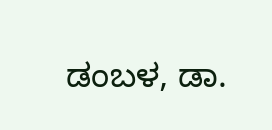ಡಂಬಳ, ಡಾ.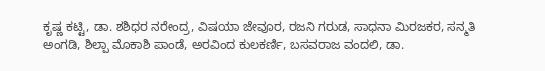ಕೃಷ್ಣ ಕಟ್ಟಿ, ಡಾ. ಶಶಿಧರ ನರೇಂದ್ರ, ವಿಷಯಾ ಜೇವೂರ, ರಜನಿ ಗರುಡ, ಸಾಧನಾ ಮಿರಜಕರ, ಸನ್ಮತಿ ಅಂಗಡಿ, ಶಿಲ್ಪಾ ಮೊಕಾಶಿ ಪಾಂಡೆ, ಅರವಿಂದ ಕುಲಕರ್ಣಿ, ಬಸವರಾಜ ವಂದಲಿ, ಡಾ.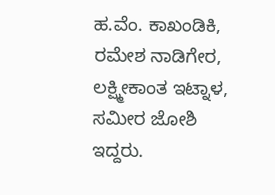ಹ.ವೆಂ. ಕಾಖಂಡಿಕಿ, ರಮೇಶ ನಾಡಿಗೇರ, ಲಕ್ಷ್ಮೀಕಾಂತ ಇಟ್ನಾಳ, ಸಮೀರ ಜೋಶಿ ಇದ್ದರು.